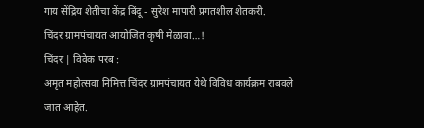गाय सेंद्रिय शेतीचा केंद्र बिंदू - सुरेश मापारी प्रगतशील शेतकरी.
चिंदर ग्रामपंचायत आयोजित कृषी मेळावा…!
चिंदर | विवेक परब :
अमृत महोत्सवा निमित्त चिंदर ग्रामपंचायत येथे विविध कार्यक्रम राबवले जात आहेत.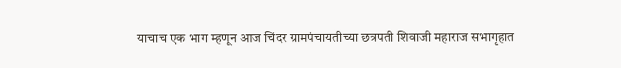याचाच एक भाग म्हणून आज चिंदर ग्रामपंचायतीच्या छत्रपती शिवाजी महाराज सभागृहात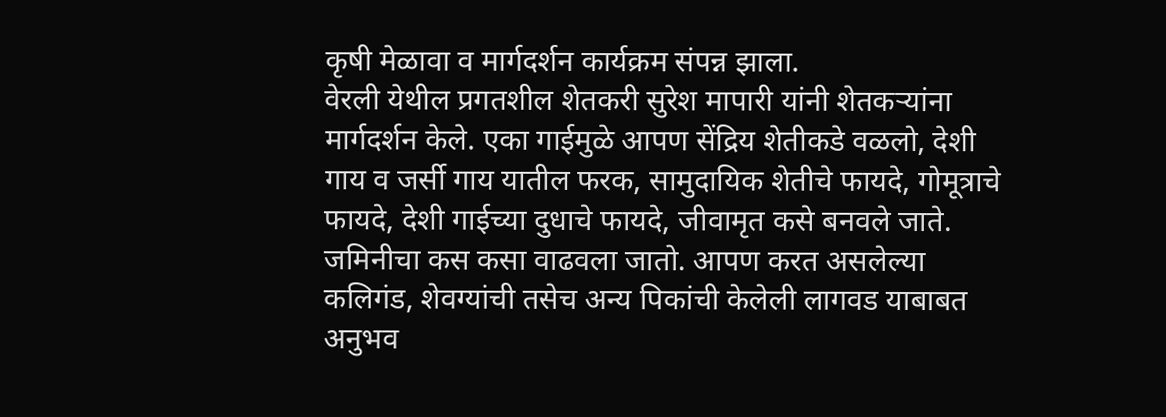कृषी मेळावा व मार्गदर्शन कार्यक्रम संपन्न झाला.
वेरली येथील प्रगतशील शेतकरी सुरेश मापारी यांनी शेतकऱ्यांना मार्गदर्शन केले. एका गाईमुळे आपण सेंद्रिय शेतीकडे वळलो, देशी गाय व जर्सी गाय यातील फरक, सामुदायिक शेतीचे फायदे, गोमूत्राचे फायदे, देशी गाईच्या दुधाचे फायदे, जीवामृत कसे बनवले जाते. जमिनीचा कस कसा वाढवला जातो. आपण करत असलेल्या कलिगंड, शेवग्यांची तसेच अन्य पिकांची केलेली लागवड याबाबत अनुभव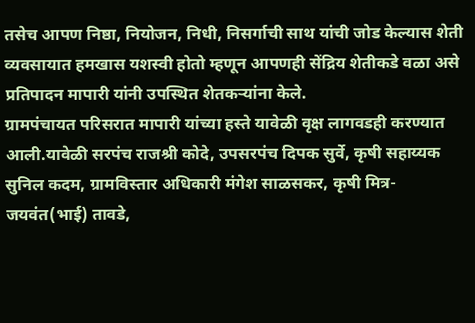तसेच आपण निष्ठा, नियोजन, निधी, निसर्गाची साथ यांची जोड केल्यास शेती व्यवसायात हमखास यशस्वी होतो म्हणून आपणही सेंद्रिय शेतीकडे वळा असे प्रतिपादन मापारी यांनी उपस्थित शेतकऱ्यांना केले.
ग्रामपंचायत परिसरात मापारी यांच्या हस्ते यावेळी वृक्ष लागवडही करण्यात आली.यावेळी सरपंच राजश्री कोदे, उपसरपंच दिपक सुर्वे, कृषी सहाय्यक सुनिल कदम, ग्रामविस्तार अधिकारी मंगेश साळसकर, कृषी मित्र-जयवंत(भाई) तावडे,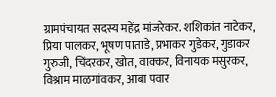ग्रामपंचायत सदस्य महेंद्र मांजरेकर. शशिकांत नाटेकर, प्रिया पालकर, भूषण पाताडे, प्रभाकर गुडेकर, गुडाकर गुरुजी, चिंदरकर, खोत, वाक्कर, विनायक मसुरकर, विश्राम माळगांवकर, आबा पवार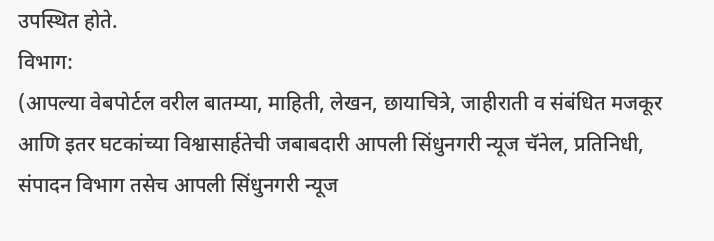उपस्थित होते.
विभाग:
(आपल्या वेबपोर्टल वरील बातम्या, माहिती, लेखन, छायाचित्रे, जाहीराती व संबंधित मजकूर आणि इतर घटकांच्या विश्वासार्हतेची जबाबदारी आपली सिंधुनगरी न्यूज चॅनेल, प्रतिनिधी, संपादन विभाग तसेच आपली सिंधुनगरी न्यूज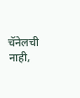चॅनेलची नाही,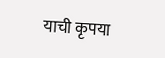याची कृपया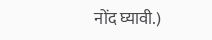नोंद घ्यावी.)